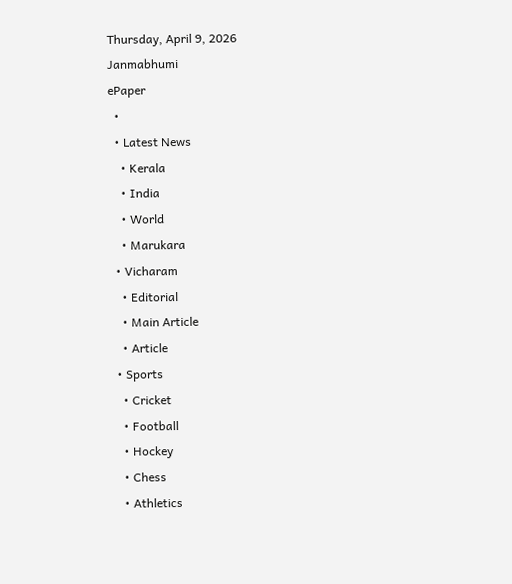Thursday, April 9, 2026
Janmabhumi
ePaper
  •
  • Latest News
    • Kerala
    • India
    • World
    • Marukara
  • Vicharam
    • Editorial
    • Main Article
    • Article
  • Sports
    • Cricket
    • Football
    • Hockey
    • Chess
    • Athletics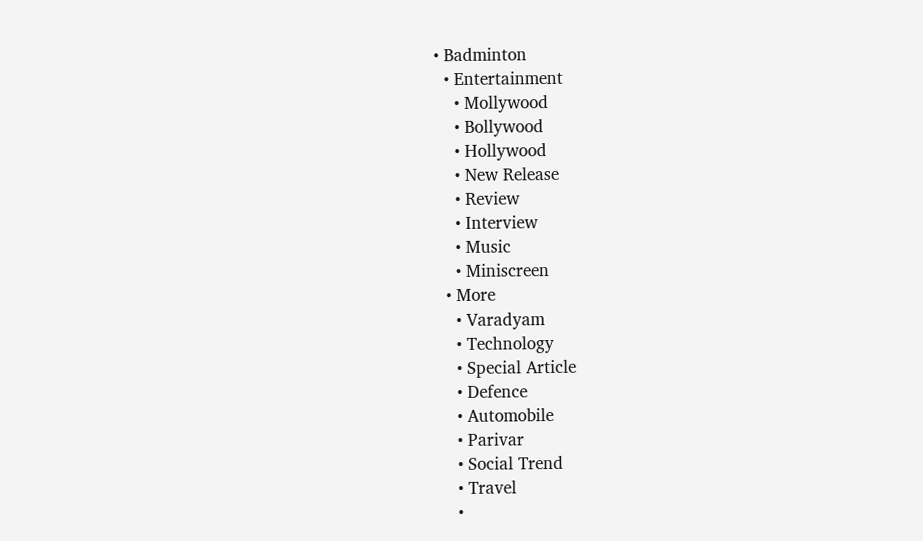• Badminton
  • Entertainment
    • Mollywood
    • Bollywood
    • Hollywood
    • New Release
    • Review
    • Interview
    • Music
    • Miniscreen
  • More
    • Varadyam
    • Technology
    • Special Article
    • Defence
    • Automobile
    • Parivar
    • Social Trend
    • Travel
    •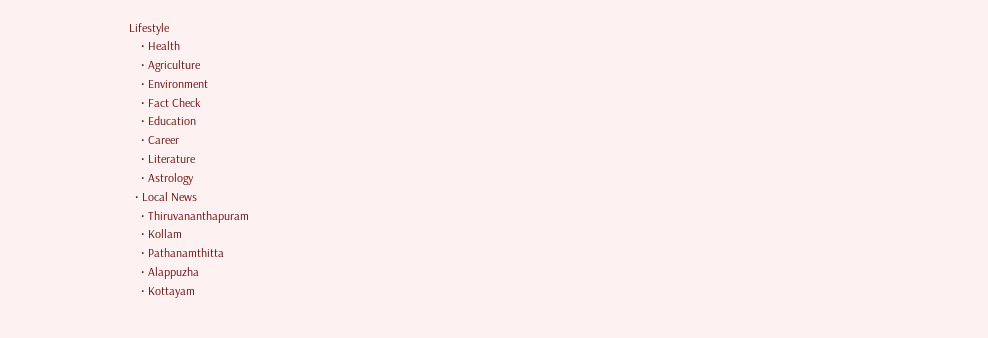Lifestyle
    • Health
    • Agriculture
    • Environment
    • Fact Check
    • Education
    • Career
    • Literature
    • Astrology
  • Local News
    • Thiruvananthapuram
    • Kollam
    • Pathanamthitta
    • Alappuzha
    • Kottayam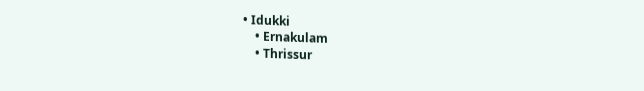• Idukki
    • Ernakulam
    • Thrissur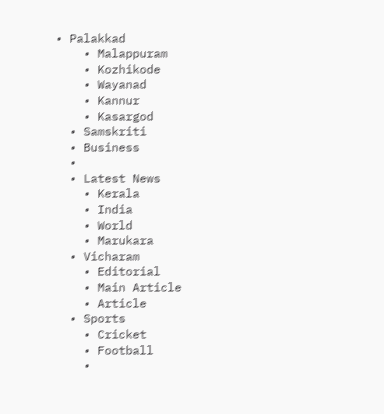• Palakkad
    • Malappuram
    • Kozhikode
    • Wayanad
    • Kannur
    • Kasargod
  • Samskriti
  • Business
  •
  • Latest News
    • Kerala
    • India
    • World
    • Marukara
  • Vicharam
    • Editorial
    • Main Article
    • Article
  • Sports
    • Cricket
    • Football
    •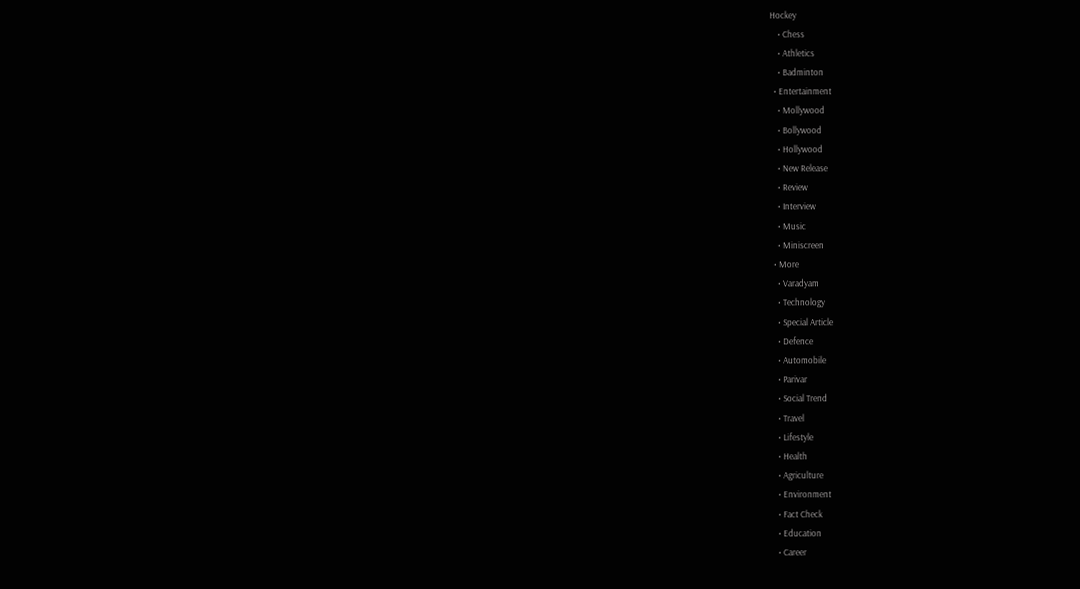Hockey
    • Chess
    • Athletics
    • Badminton
  • Entertainment
    • Mollywood
    • Bollywood
    • Hollywood
    • New Release
    • Review
    • Interview
    • Music
    • Miniscreen
  • More
    • Varadyam
    • Technology
    • Special Article
    • Defence
    • Automobile
    • Parivar
    • Social Trend
    • Travel
    • Lifestyle
    • Health
    • Agriculture
    • Environment
    • Fact Check
    • Education
    • Career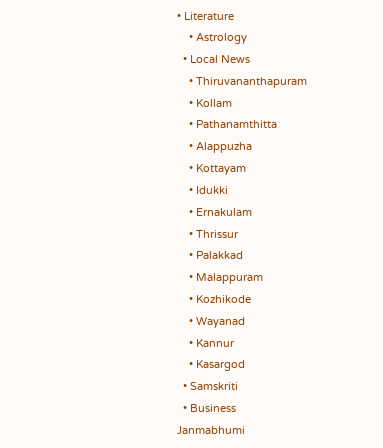• Literature
    • Astrology
  • Local News
    • Thiruvananthapuram
    • Kollam
    • Pathanamthitta
    • Alappuzha
    • Kottayam
    • Idukki
    • Ernakulam
    • Thrissur
    • Palakkad
    • Malappuram
    • Kozhikode
    • Wayanad
    • Kannur
    • Kasargod
  • Samskriti
  • Business
Janmabhumi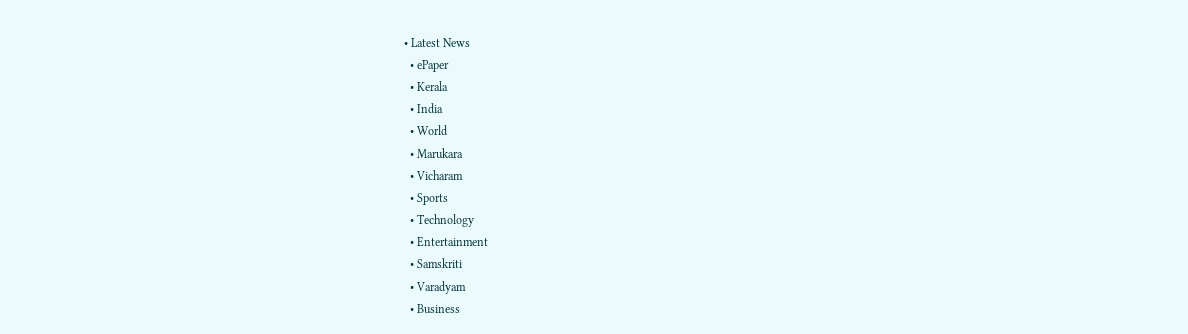• Latest News
  • ePaper
  • Kerala
  • India
  • World
  • Marukara
  • Vicharam
  • Sports
  • Technology
  • Entertainment
  • Samskriti
  • Varadyam
  • Business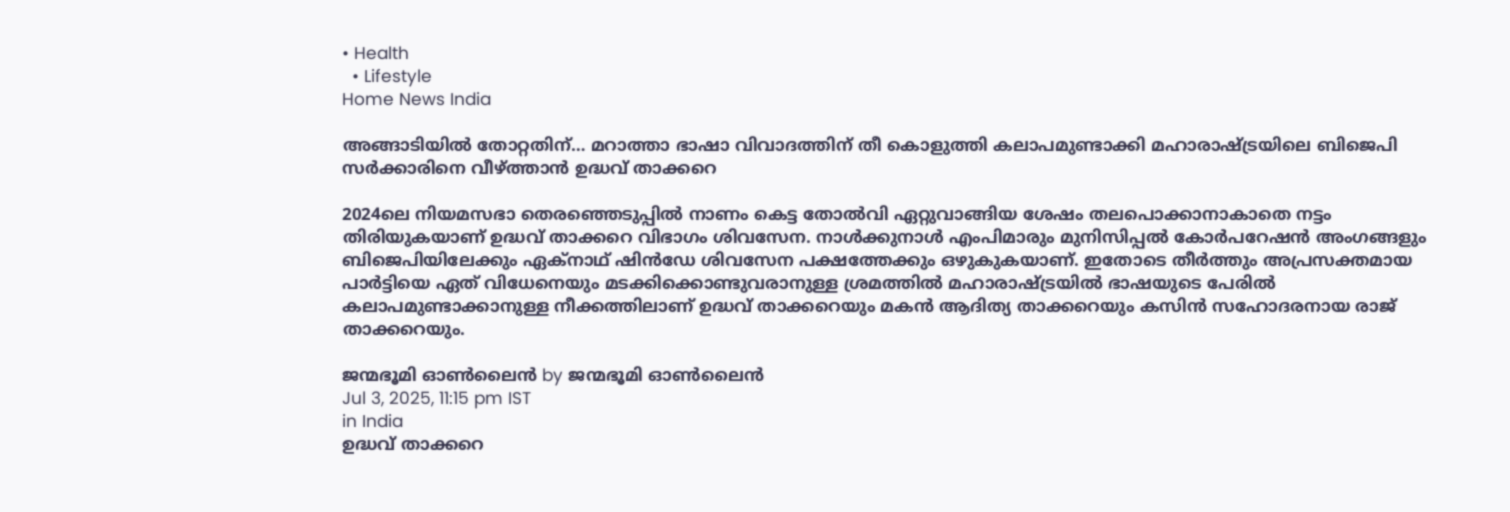• Health
  • Lifestyle
Home News India

അങ്ങാടിയില്‍ തോറ്റതിന്… മറാത്താ ഭാഷാ വിവാദത്തിന് തീ കൊളുത്തി കലാപമുണ്ടാക്കി മഹാരാഷ്‌ട്രയിലെ ബിജെപി സര്‍ക്കാരിനെ വീഴ്‌ത്താന്‍ ഉദ്ധവ് താക്കറെ

2024ലെ നിയമസഭാ തെരഞ്ഞെടുപ്പില്‍ നാണം കെട്ട തോല്‍വി ഏറ്റുവാങ്ങിയ ശേഷം തലപൊക്കാനാകാതെ നട്ടം തിരിയുകയാണ് ഉദ്ധവ് താക്കറെ വിഭാഗം ശിവസേന. നാള്‍ക്കുനാള്‍ എംപിമാരും മുനിസിപ്പല്‍ കോര്‍പറേഷന്‍ അംഗങ്ങളും ബിജെപിയിലേക്കും ഏക്നാഥ് ഷിന്‍ഡേ ശിവസേന പക്ഷത്തേക്കും ഒഴുകുകയാണ്. ഇതോടെ തീര്‍ത്തും അപ്രസക്തമായ പാര്‍ട്ടിയെ ഏത് വിധേനെയും മടക്കിക്കൊണ്ടുവരാനുള്ള ശ്രമത്തില്‍ മഹാരാഷ്‌ട്രയില്‍ ഭാഷയുടെ പേരില്‍ കലാപമുണ്ടാക്കാനുള്ള നീക്കത്തിലാണ് ഉദ്ധവ് താക്കറെയും മകന്‍ ആദിത്യ താക്കറെയും കസിന്‍ സഹോദരനായ രാജ് താക്കറെയും.

ജന്മഭൂമി ഓണ്‍ലൈന്‍ by ജന്മഭൂമി ഓണ്‍ലൈന്‍
Jul 3, 2025, 11:15 pm IST
in India
ഉദ്ധവ് താക്കറെ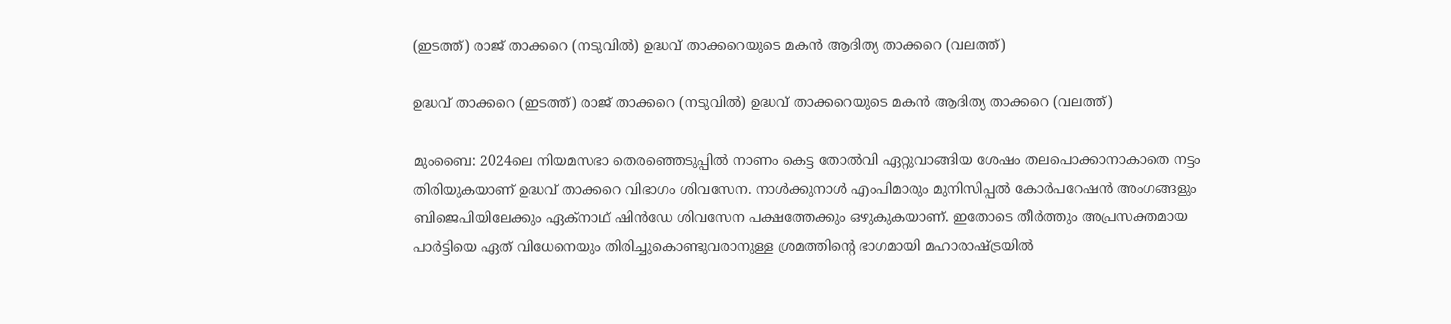(ഇടത്ത്) രാജ് താക്കറെ (നടുവില്‍) ഉദ്ധവ് താക്കറെയുടെ മകന്‍ ആദിത്യ താക്കറെ (വലത്ത്)

ഉദ്ധവ് താക്കറെ (ഇടത്ത്) രാജ് താക്കറെ (നടുവില്‍) ഉദ്ധവ് താക്കറെയുടെ മകന്‍ ആദിത്യ താക്കറെ (വലത്ത്)

മുംബൈ: 2024ലെ നിയമസഭാ തെരഞ്ഞെടുപ്പില്‍ നാണം കെട്ട തോല്‍വി ഏറ്റുവാങ്ങിയ ശേഷം തലപൊക്കാനാകാതെ നട്ടം തിരിയുകയാണ് ഉദ്ധവ് താക്കറെ വിഭാഗം ശിവസേന. നാള്‍ക്കുനാള്‍ എംപിമാരും മുനിസിപ്പല്‍ കോര്‍പറേഷന്‍ അംഗങ്ങളും ബിജെപിയിലേക്കും ഏക്നാഥ് ഷിന്‍ഡേ ശിവസേന പക്ഷത്തേക്കും ഒഴുകുകയാണ്. ഇതോടെ തീര്‍ത്തും അപ്രസക്തമായ പാര്‍ട്ടിയെ ഏത് വിധേനെയും തിരിച്ചുകൊണ്ടുവരാനുള്ള ശ്രമത്തിന്റെ ഭാഗമായി മഹാരാഷ്‌ട്രയില്‍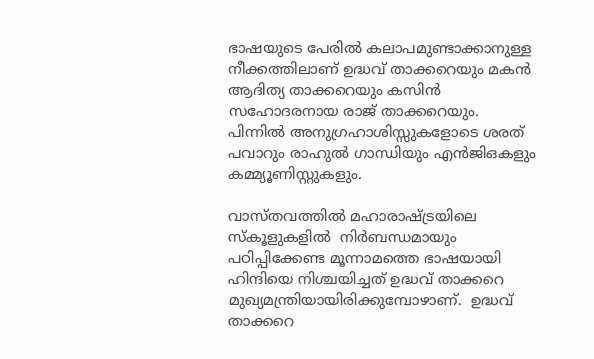ഭാഷയുടെ പേരില്‍ കലാപമുണ്ടാക്കാനുള്ള നീക്കത്തിലാണ് ഉദ്ധവ് താക്കറെയും മകന്‍ ആദിത്യ താക്കറെയും കസിന്‍ സഹോദരനായ രാജ് താക്കറെയും. പിന്നില്‍ അനുഗ്രഹാശിസ്സുകളോടെ ശരത് പവാറും രാഹുല്‍ ഗാന്ധിയും എന്‍ജിഒകളും കമ്മ്യൂണിസ്റ്റുകളും.

വാസ്തവത്തില്‍ മഹാരാഷ്‌ട്രയിലെ സ്കൂളുകളില്‍  നിര്‍ബന്ധമായും പഠിപ്പിക്കേണ്ട മൂന്നാമത്തെ ഭാഷയായി ഹിന്ദിയെ നിശ്ചയിച്ചത് ഉദ്ധവ് താക്കറെ  മുഖ്യമന്ത്രിയായിരിക്കുമ്പോഴാണ്.  ഉദ്ധവ് താക്കറെ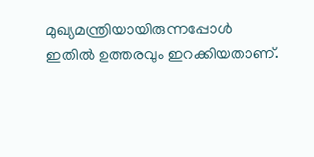മുഖ്യമന്ത്രിയായിരുന്നപ്പോള്‍  ഇതില്‍ ഉത്തരവും ഇറക്കിയതാണ്.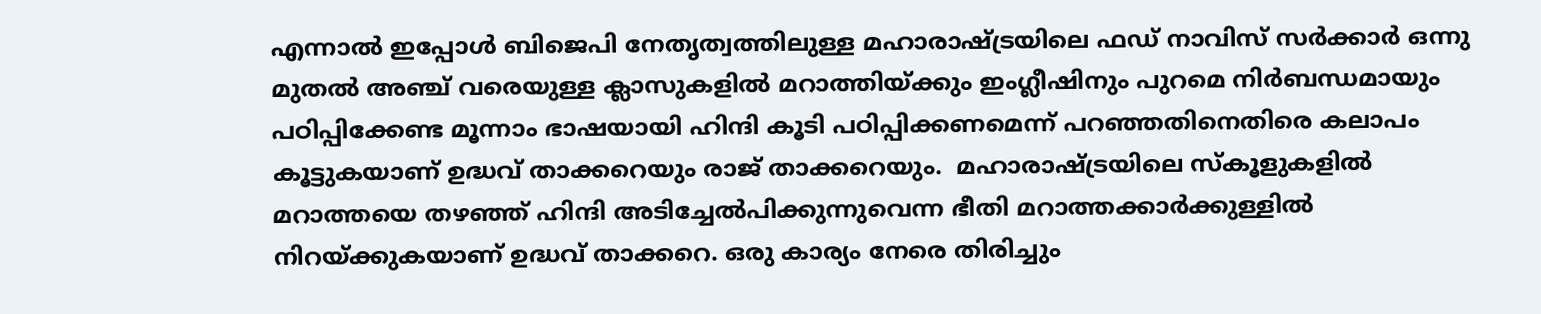എന്നാല്‍ ഇപ്പോള്‍ ബിജെപി നേതൃത്വത്തിലുള്ള മഹാരാഷ്‌ട്രയിലെ ഫഡ് നാവിസ് സര്‍ക്കാര്‍ ഒന്നു മുതല്‍ അഞ്ച് വരെയുള്ള ക്ലാസുകളില്‍ മറാത്തിയ്‌ക്കും ഇംഗ്ലീഷിനും പുറമെ നിര്‍ബന്ധമായും പഠിപ്പിക്കേണ്ട മൂന്നാം ഭാഷയായി ഹിന്ദി കൂടി പഠിപ്പിക്കണമെന്ന് പറഞ്ഞതിനെതിരെ കലാപം കൂട്ടുകയാണ് ഉദ്ധവ് താക്കറെയും രാജ് താക്കറെയും.  മഹാരാഷ്‌ട്രയിലെ സ്കൂളുകളില്‍ മറാത്തയെ തഴഞ്ഞ് ഹിന്ദി അടിച്ചേല്‍പിക്കുന്നുവെന്ന ഭീതി മറാത്തക്കാര്‍ക്കുള്ളില്‍ നിറയ്‌ക്കുകയാണ് ഉദ്ധവ് താക്കറെ. ഒരു കാര്യം നേരെ തിരിച്ചും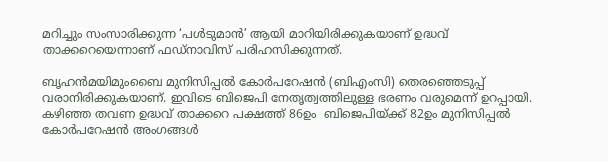മറിച്ചും സംസാരിക്കുന്ന ‘പള്‍ടുമാന്‍’ ആയി മാറിയിരിക്കുകയാണ് ഉദ്ധവ് താക്കറെയെന്നാണ് ഫഡ്നാവിസ് പരിഹസിക്കുന്നത്.

ബൃഹന്‍മയിമുംബൈ മുനിസിപ്പല്‍ കോര്‍പറേഷന്‍ (ബിഎംസി) തെരഞ്ഞെടുപ്പ് വരാനിരിക്കുകയാണ്. ഇവിടെ ബിജെപി നേതൃത്വത്തിലുള്ള ഭരണം വരുമെന്ന് ഉറപ്പായി. കഴിഞ്ഞ തവണ ഉദ്ധവ് താക്കറെ പക്ഷത്ത് 86ഉം  ബിജെപിയ്‌ക്ക് 82ഉം മുനിസിപ്പല്‍ കോര്‍പറേഷന്‍ അംഗങ്ങള്‍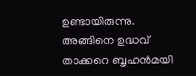ഉണ്ടായിരുന്നു. അങ്ങിനെ ഉദ്ധവ് താക്കറെ ബൃഹന്‍മയി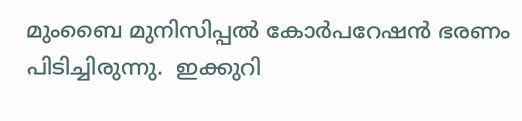മുംബൈ മുനിസിപ്പല്‍ കോര്‍പറേഷന്‍ ഭരണം പിടിച്ചിരുന്നു.  ഇക്കുറി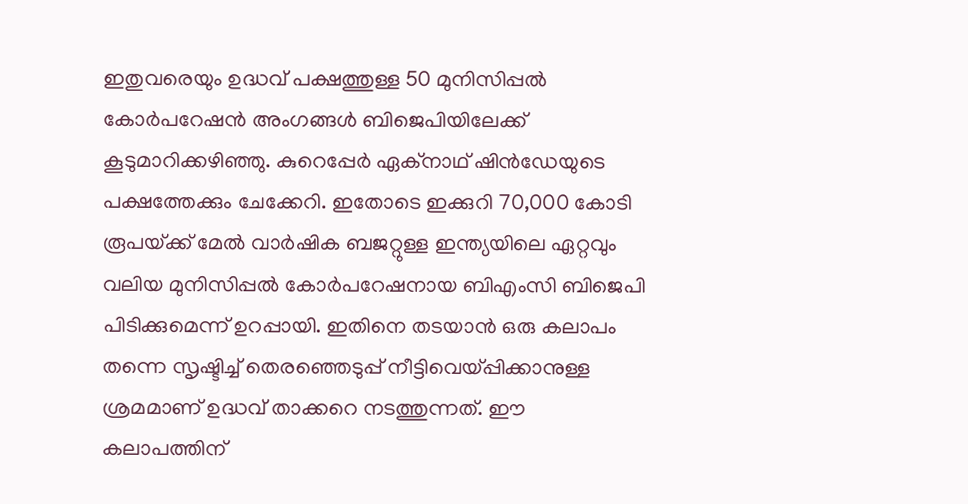ഇതുവരെയും ഉദ്ധവ് പക്ഷത്തുള്ള 50 മുനിസിപ്പല്‍ കോര്‍പറേഷന്‍ അംഗങ്ങള്‍ ബിജെപിയിലേക്ക് കൂടുമാറിക്കഴിഞ്ഞു. കുറെപ്പേര്‍ ഏക്നാഥ് ഷിന്‍ഡേയുടെ പക്ഷത്തേക്കും ചേക്കേറി. ഇതോടെ ഇക്കുറി 70,000 കോടി രൂപയ്‌ക്ക് മേല്‍ വാര്‍ഷിക ബജറ്റുള്ള ഇന്ത്യയിലെ ഏറ്റവും വലിയ മുനിസിപ്പല്‍ കോര്‍പറേഷനായ ബിഎംസി ബിജെപി പിടിക്കുമെന്ന് ഉറപ്പായി. ഇതിനെ തടയാന്‍ ഒരു കലാപം തന്നെ സൃഷ്ടിച്ച് തെരഞ്ഞെടുപ്പ് നീട്ടിവെയ്‌പ്പിക്കാനുള്ള ശ്രമമാണ് ഉദ്ധവ് താക്കറെ നടത്തുന്നത്. ഈ കലാപത്തിന്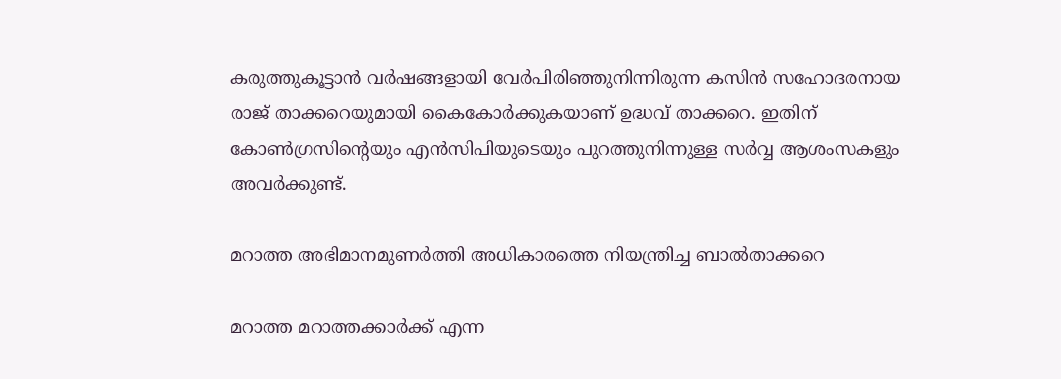കരുത്തുകൂട്ടാന്‍ വര്‍ഷങ്ങളായി വേര്‍പിരിഞ്ഞുനിന്നിരുന്ന കസിന്‍ സഹോദരനായ രാജ് താക്കറെയുമായി കൈകോര്‍ക്കുകയാണ് ഉദ്ധവ് താക്കറെ. ഇതിന് കോണ്‍ഗ്രസിന്റെയും എന്‍സിപിയുടെയും പുറത്തുനിന്നുള്ള സര്‍വ്വ ആശംസകളും അവര്‍ക്കുണ്ട്.

മറാത്ത അഭിമാനമുണര്‍ത്തി അധികാരത്തെ നിയന്ത്രിച്ച ബാല്‍താക്കറെ

മറാത്ത മറാത്തക്കാര്‍ക്ക് എന്ന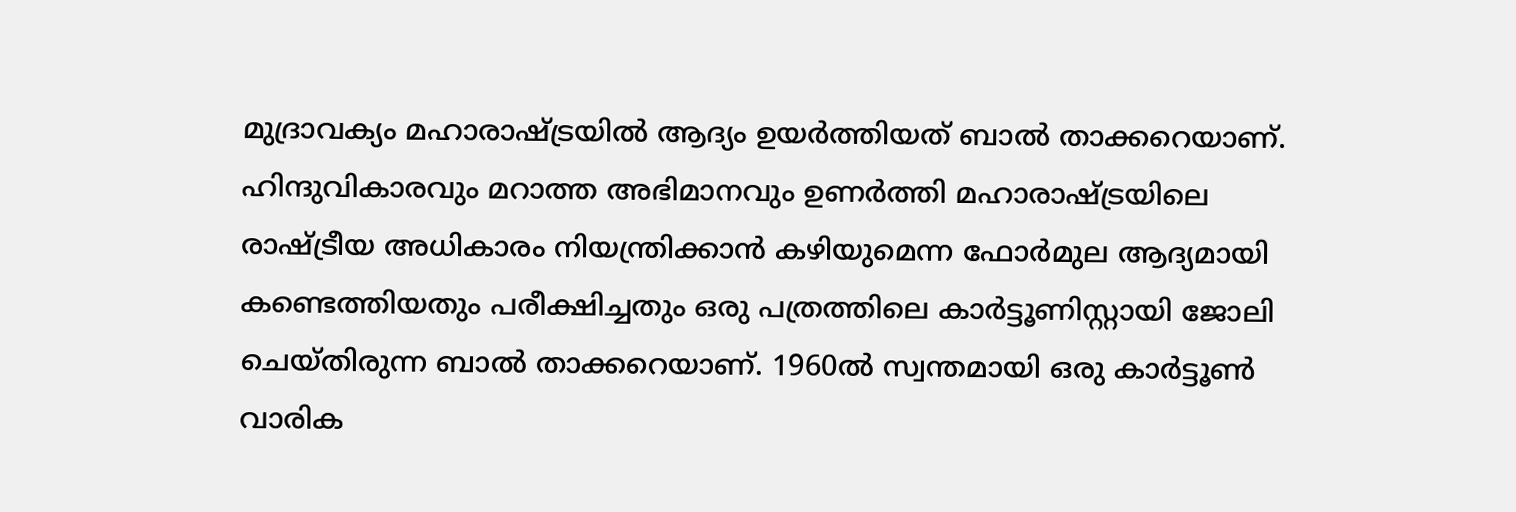മുദ്രാവക്യം മഹാരാഷ്‌ട്രയില്‍ ആദ്യം ഉയര്‍ത്തിയത് ബാല്‍ താക്കറെയാണ്. ഹിന്ദുവികാരവും മറാത്ത അഭിമാനവും ഉണര്‍ത്തി മഹാരാഷ്‌ട്രയിലെ രാഷ്‌ട്രീയ അധികാരം നിയന്ത്രിക്കാന്‍ കഴിയുമെന്ന ഫോര്‍മുല ആദ്യമായി കണ്ടെത്തിയതും പരീക്ഷിച്ചതും ഒരു പത്രത്തിലെ കാര്‍ട്ടൂണിസ്റ്റായി ജോലി ചെയ്തിരുന്ന ബാല്‍ താക്കറെയാണ്. 1960ല്‍ സ്വന്തമായി ഒരു കാര്‍ട്ടൂണ്‍ വാരിക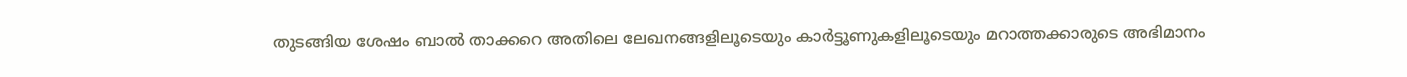തുടങ്ങിയ ശേഷം ബാല്‍ താക്കറെ അതിലെ ലേഖനങ്ങളിലൂടെയും കാര്‍ട്ടൂണുകളിലൂടെയും മറാത്തക്കാരുടെ അഭിമാനം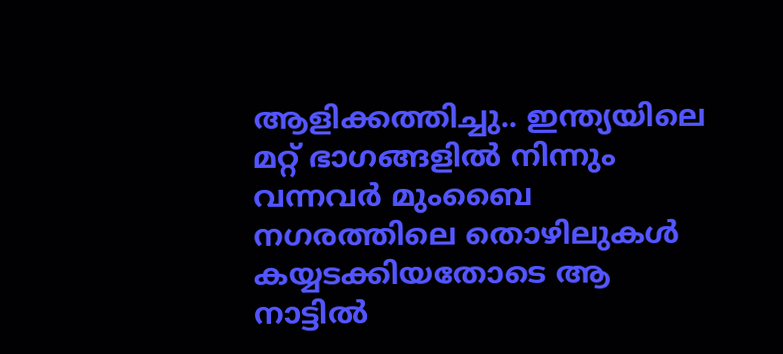ആളിക്കത്തിച്ചു.. ഇന്ത്യയിലെ മറ്റ് ഭാഗങ്ങളില്‍ നിന്നും വന്നവര്‍ മുംബൈ നഗരത്തിലെ തൊഴിലുകള്‍ കയ്യടക്കിയതോടെ ആ നാട്ടില്‍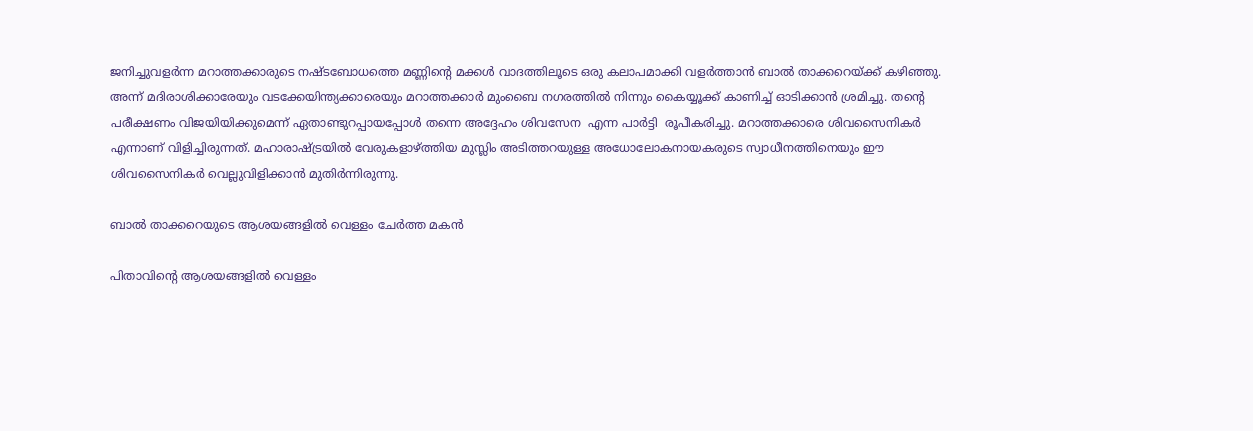ജനിച്ചുവളര്‍ന്ന മറാത്തക്കാരുടെ നഷ്ടബോധത്തെ മണ്ണിന്റെ മക്കള്‍ വാദത്തിലൂടെ ഒരു കലാപമാക്കി വളര്‍ത്താന്‍ ബാല്‍ താക്കറെയ്‌ക്ക് കഴിഞ്ഞു. അന്ന് മദിരാശിക്കാരേയും വടക്കേയിന്ത്യക്കാരെയും മറാത്തക്കാര്‍ മുംബൈ നഗരത്തില്‍ നിന്നും കൈയ്യൂക്ക് കാണിച്ച് ഓടിക്കാന്‍ ശ്രമിച്ചു. തന്റെ പരീക്ഷണം വിജയിയിക്കുമെന്ന് ഏതാണ്ടുറപ്പായപ്പോള്‍ തന്നെ അദ്ദേഹം ശിവസേന  എന്ന പാര്‍ട്ടി  രൂപീകരിച്ചു. മറാത്തക്കാരെ ശിവസൈനികര്‍ എന്നാണ് വിളിച്ചിരുന്നത്. മഹാരാഷ്‌ട്രയില്‍ വേരുകളാഴ്‌ത്തിയ മുസ്ലിം അടിത്തറയുള്ള അധോലോകനായകരുടെ സ്വാധീനത്തിനെയും ഈ ശിവസൈനികര്‍ വെല്ലുവിളിക്കാന്‍ മുതിര്‍ന്നിരുന്നു.

ബാല്‍ താക്കറെയുടെ ആശയങ്ങളില്‍ വെള്ളം ചേര്‍ത്ത മകന്‍

പിതാവിന്റെ ആശയങ്ങളില്‍ വെള്ളം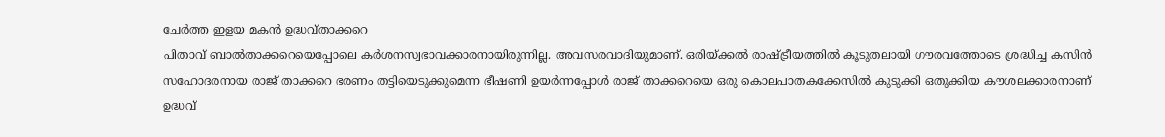ചേര്‍ത്ത ഇളയ മകന്‍ ഉദ്ധവ്താക്കറെ
പിതാവ് ബാല്‍താക്കറെയെപ്പോലെ കര്‍ശനസ്വഭാവക്കാരനായിരുന്നില്ല. അവസരവാദിയുമാണ്. ഒരിയ്‌ക്കല്‍ രാഷ്‌ട്രീയത്തില്‍ കൂടുതലായി ഗൗരവത്തോടെ ശ്രദ്ധിച്ച കസിന്‍ സഹോദരനായ രാജ് താക്കറെ ഭരണം തട്ടിയെടുക്കുമെന്ന ഭീഷണി ഉയര്‍ന്നപ്പോള്‍ രാജ് താക്കറെയെ ഒരു കൊലപാതകക്കേസില്‍ കുടുക്കി ഒതുക്കിയ കൗശലക്കാരനാണ് ഉദ്ധവ്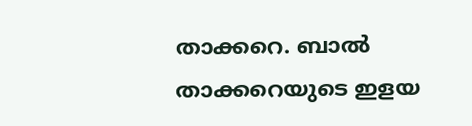താക്കറെ. ബാല്‍ താക്കറെയുടെ ഇളയ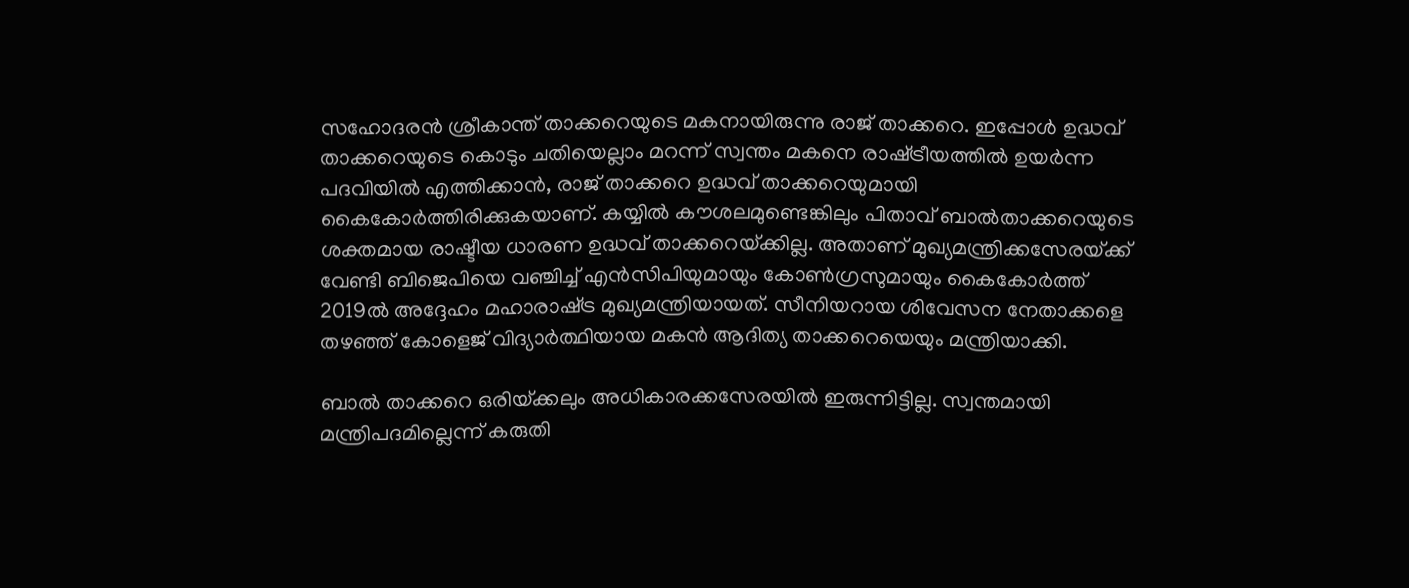സഹോദരന്‍ ശ്രീകാന്ത് താക്കറെയുടെ മകനായിരുന്നു രാജ് താക്കറെ. ഇപ്പോള്‍ ഉദ്ധവ് താക്കറെയുടെ കൊടും ചതിയെല്ലാം മറന്ന് സ്വന്തം മകനെ രാഷ്‌ട്രീയത്തില്‍ ഉയര്‍ന്ന പദവിയില്‍ എത്തിക്കാന്‍, രാജ് താക്കറെ ഉദ്ധവ് താക്കറെയുമായി  കൈകോര്‍ത്തിരിക്കുകയാണ്. കയ്യില്‍ കൗശലമുണ്ടെങ്കിലും പിതാവ് ബാല്‍താക്കറെയുടെ ശക്തമായ രാഷ്ടീയ ധാരണ ഉദ്ധവ് താക്കറെയ്‌ക്കില്ല. അതാണ് മുഖ്യമന്ത്രിക്കസേരയ്‌ക്ക് വേണ്ടി ബിജെപിയെ വഞ്ചിച്ച് എന്‍സിപിയുമായും കോണ്‍ഗ്രസുമായും കൈകോര്‍ത്ത് 2019ല്‍ അദ്ദേഹം മഹാരാഷ്‌ട്ര മുഖ്യമന്ത്രിയായത്. സീനിയറായ ശിവേസന നേതാക്കളെ തഴഞ്ഞ് കോളെജ് വിദ്യാര്‍ത്ഥിയായ മകന്‍ ആദിത്യ താക്കറെയെയും മന്ത്രിയാക്കി.

ബാല്‍ താക്കറെ ഒരിയ്‌ക്കലും അധികാരക്കസേരയില്‍ ഇരുന്നിട്ടില്ല. സ്വന്തമായി മന്ത്രിപദമില്ലെന്ന് കരുതി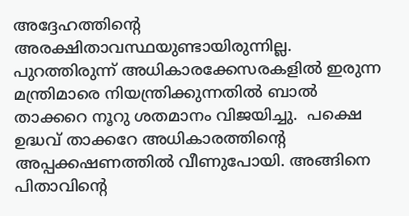അദ്ദേഹത്തിന്റെ അരക്ഷിതാവസ്ഥയുണ്ടായിരുന്നില്ല. പുറത്തിരുന്ന് അധികാരക്കേസരകളില്‍ ഇരുന്ന മന്ത്രിമാരെ നിയന്ത്രിക്കുന്നതില്‍ ബാല്‍ താക്കറെ നൂറു ശതമാനം വിജയിച്ചു.  പക്ഷെ ഉദ്ധവ് താക്കറേ അധികാരത്തിന്റെ അപ്പക്കഷണത്തില്‍ വീണുപോയി. അങ്ങിനെ പിതാവിന്റെ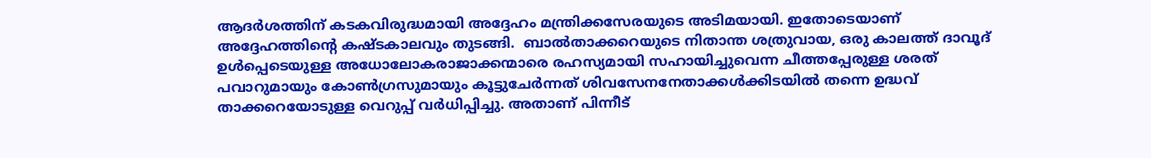ആദര്‍ശത്തിന് കടകവിരുദ്ധമായി അദ്ദേഹം മന്ത്രിക്കസേരയുടെ അടിമയായി. ഇതോടെയാണ് അദ്ദേഹത്തിന്റെ കഷ്ടകാലവും തുടങ്ങി.  ബാല്‍താക്കറെയുടെ നിതാന്ത ശത്രുവായ, ഒരു കാലത്ത് ദാവൂദ് ഉള്‍പ്പെടെയുള്ള അധോലോകരാജാക്കന്മാരെ രഹസ്യമായി സഹായിച്ചുവെന്ന ചീത്തപ്പേരുള്ള ശരത് പവാറുമായും കോണ്‍ഗ്രസുമായും കൂട്ടുചേര്‍ന്നത് ശിവസേനനേതാക്കള്‍ക്കിടയില്‍ തന്നെ ഉദ്ധവ് താക്കറെയോടുള്ള വെറുപ്പ് വര്‍ധിപ്പിച്ചു. അതാണ് പിന്നീട്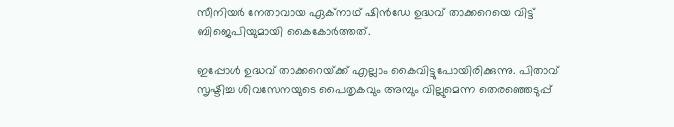സീനിയര്‍ നേതാവായ ഏക്നാഥ് ഷിന്‍ഡേ ഉദ്ധവ് താക്കറെയെ വിട്ട് ബിജെപിയുമായി കൈകോര്‍ത്തത്.

ഇപ്പോള്‍ ഉദ്ധവ് താക്കറെയ്‌ക്ക് എല്ലാം കൈവിട്ടുപോയിരിക്കുന്നു. പിതാവ് സൃഷ്ടിച്ച ശിവസേനയുടെ പൈതൃകവും അമ്പും വില്ലുമെന്ന തെരഞ്ഞെടുപ്പ്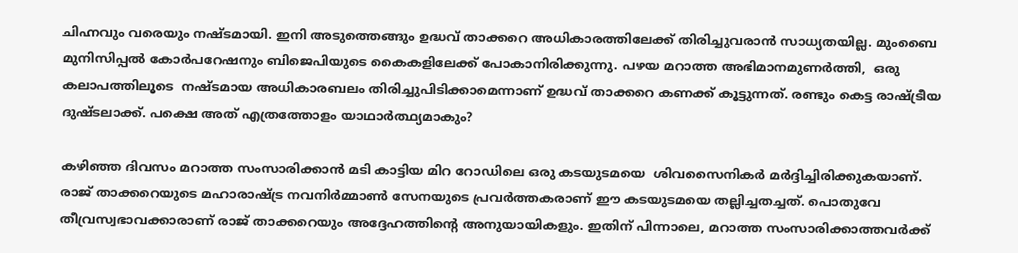ചിഹ്നവും വരെയും നഷ്ടമായി. ഇനി അടുത്തെങ്ങും ഉദ്ധവ് താക്കറെ അധികാരത്തിലേക്ക് തിരിച്ചുവരാന്‍ സാധ്യതയില്ല. മുംബൈ മുനിസിപ്പല്‍ കോര്‍പറേഷനും ബിജെപിയുടെ കൈകളിലേക്ക് പോകാനിരിക്കുന്നു. പഴയ മറാത്ത അഭിമാനമുണര്‍ത്തി,  ഒരു  കലാപത്തിലൂടെ  നഷ്ടമായ അധികാരബലം തിരിച്ചുപിടിക്കാമെന്നാണ് ഉദ്ധവ് താക്കറെ കണക്ക് കൂട്ടുന്നത്. രണ്ടും കെട്ട രാഷ്‌ട്രീയ ദുഷ്ടലാക്ക്. പക്ഷെ അത് എത്രത്തോളം യാഥാര്‍ത്ഥ്യമാകും?

കഴിഞ്ഞ ദിവസം മറാത്ത സംസാരിക്കാന്‍ മടി കാട്ടിയ മിറ റോഡിലെ ഒരു കടയുടമയെ  ശിവസൈനികര്‍ മര്‍ദ്ദിച്ചിരിക്കുകയാണ്. രാജ് താക്കറെയുടെ മഹാരാഷ്‌ട്ര നവനിര്‍മ്മാണ്‍ സേനയുടെ പ്രവര്‍ത്തകരാണ് ഈ കടയുടമയെ തല്ലിച്ചതച്ചത്. പൊതുവേ തീവ്രസ്വഭാവക്കാരാണ് രാജ് താക്കറെയും അദ്ദേഹത്തിന്റെ അനുയായികളും. ഇതിന് പിന്നാലെ, മറാത്ത സംസാരിക്കാത്തവര്‍ക്ക്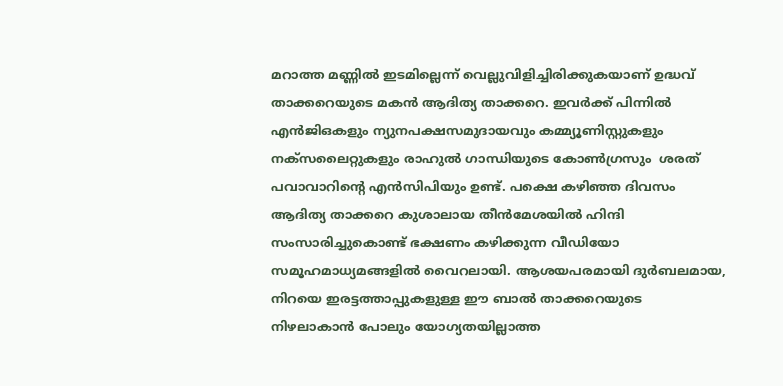മറാത്ത മണ്ണില്‍ ഇടമില്ലെന്ന് വെല്ലുവിളിച്ചിരിക്കുകയാണ് ഉദ്ധവ് താക്കറെയുടെ മകന്‍ ആദിത്യ താക്കറെ. ഇവര്‍ക്ക് പിന്നില്‍ എന്‍ജിഒകളും ന്യുനപക്ഷസമുദായവും കമ്മ്യൂണിസ്റ്റുകളും നക്സലൈറ്റുകളും രാഹുല്‍ ഗാന്ധിയുടെ കോണ്‍ഗ്രസും  ശരത് പവാവാറിന്റെ എന്‍സിപിയും ഉണ്ട്. പക്ഷെ കഴിഞ്ഞ ദിവസം ആദിത്യ താക്കറെ കുശാലായ തീന്‍മേശയില്‍ ഹിന്ദി സംസാരിച്ചുകൊണ്ട് ഭക്ഷണം കഴിക്കുന്ന വീഡിയോ സമൂഹമാധ്യമങ്ങളില്‍ വൈറലായി. ആശയപരമായി ദുര്‍ബലമായ, നിറയെ ഇരട്ടത്താപ്പുകളുള്ള ഈ ബാല്‍ താക്കറെയുടെ നിഴലാകാന്‍ പോലും യോഗ്യതയില്ലാത്ത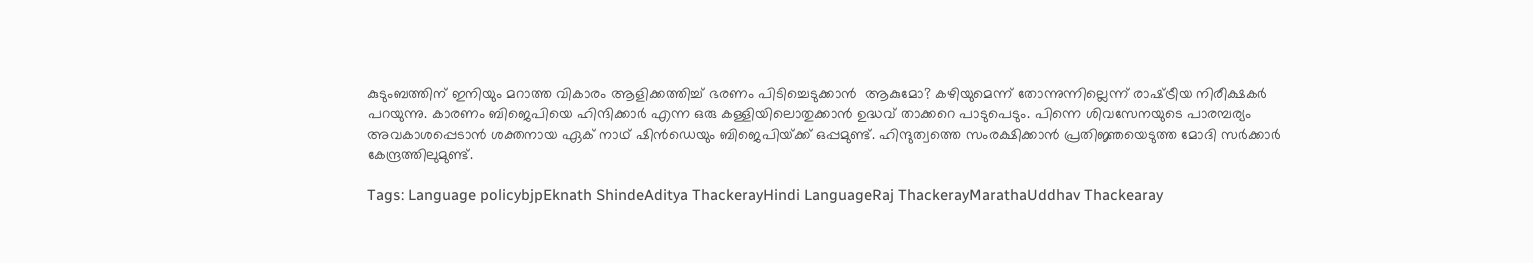കുടുംബത്തിന് ഇനിയും മറാത്ത വികാരം ആളിക്കത്തിച്ച് ഭരണം പിടിച്ചെടുക്കാന്‍  ആകുമോ? കഴിയുമെന്ന് തോന്നുന്നില്ലെന്ന് രാഷ്‌ട്രീയ നിരീക്ഷകര്‍ പറയുന്നു. കാരണം ബിജെപിയെ ഹിന്ദിക്കാര്‍ എന്ന ഒരു കള്ളിയിലൊതുക്കാന്‍ ഉദ്ധവ് താക്കറെ പാടുപെടും. പിന്നെ ശിവസേനയുടെ പാരമ്പര്യം അവകാശപ്പെടാന്‍ ശക്തനായ ഏക് നാഥ് ഷിന്‍ഡെയും ബിജെപിയ്‌ക്ക് ഒപ്പമുണ്ട്. ഹിന്ദുത്വത്തെ സംരക്ഷിക്കാന്‍ പ്രതിജ്ഞയെടുത്ത മോദി സര്‍ക്കാര്‍ കേന്ദ്രത്തിലുമുണ്ട്.

Tags: Language policybjpEknath ShindeAditya ThackerayHindi LanguageRaj ThackerayMarathaUddhav Thackearay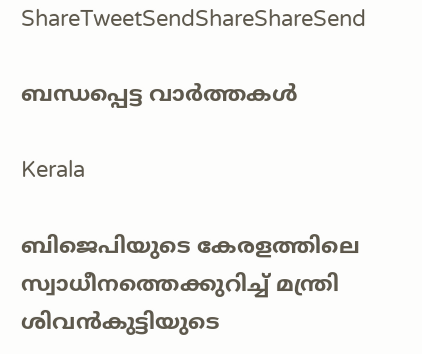ShareTweetSendShareShareSend

ബന്ധപ്പെട്ട വാര്‍ത്തകള്‍

Kerala

ബിജെപിയുടെ കേരളത്തിലെ സ്വാധീനത്തെക്കുറിച്ച് മന്ത്രി ശിവന്‍കുട്ടിയുടെ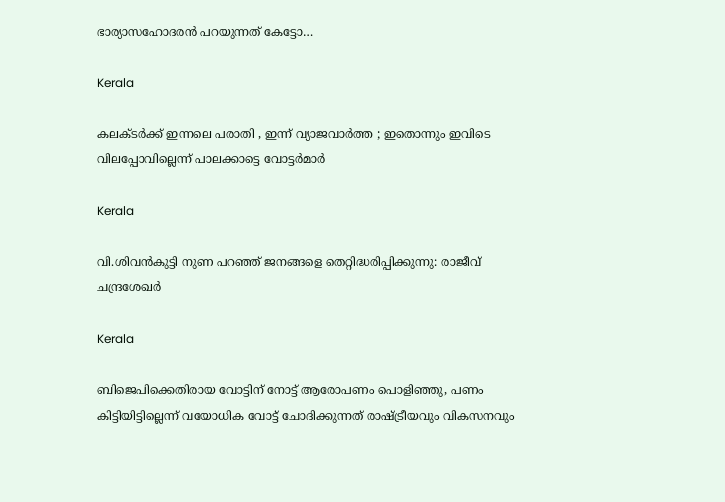ഭാര്യാസഹോദരന്‍ പറയുന്നത് കേട്ടോ…

Kerala

കലക്ടർക്ക് ഇന്നലെ പരാതി , ഇന്ന് വ്യാജവാർത്ത ; ഇതൊന്നും ഇവിടെ വിലപ്പോവില്ലെന്ന് പാലക്കാട്ടെ വോട്ടർമാർ

Kerala

വി.ശിവന്‍കുട്ടി നുണ പറഞ്ഞ് ജനങ്ങളെ തെറ്റിദ്ധരിപ്പിക്കുന്നു: രാജീവ് ചന്ദ്രശേഖര്‍

Kerala

ബിജെപിക്കെതിരായ വോട്ടിന് നോട്ട് ആരോപണം പൊളിഞ്ഞു, പണം കിട്ടിയിട്ടില്ലെന്ന് വയോധിക വോട്ട് ചോദിക്കുന്നത് രാഷ്‌ട്രീയവും വികസനവും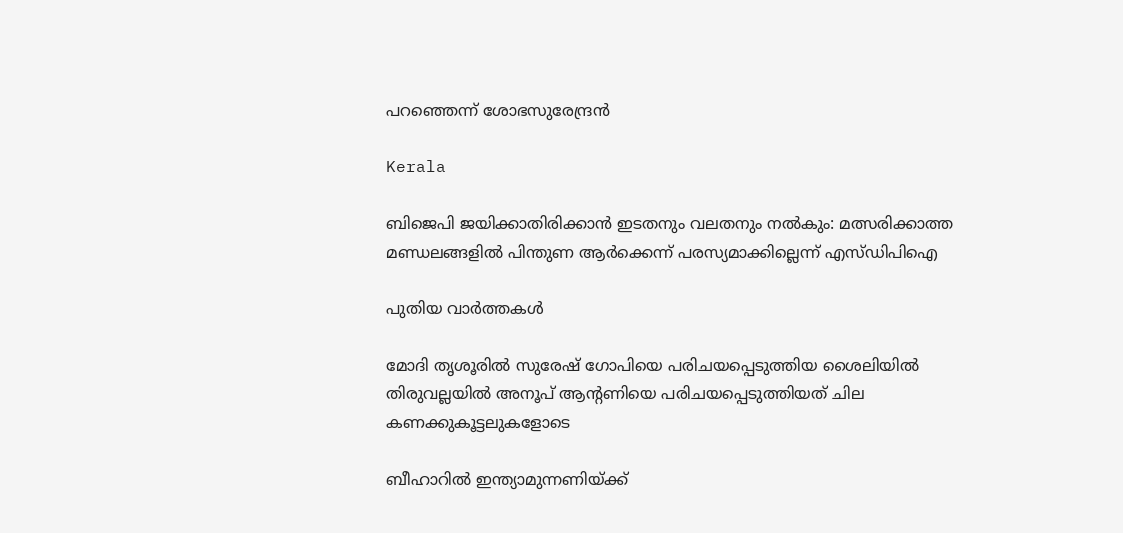പറഞ്ഞെന്ന് ശോഭസുരേന്ദ്രന്‍

Kerala

ബിജെപി ജയിക്കാതിരിക്കാൻ ഇടതനും വലതനും നൽകും: മത്സരിക്കാത്ത മണ്ഡലങ്ങളിൽ പിന്തുണ ആർക്കെന്ന് പരസ്യമാക്കില്ലെന്ന് എസ്ഡിപിഐ

പുതിയ വാര്‍ത്തകള്‍

മോദി തൃശൂരില്‍ സുരേഷ് ഗോപിയെ പരിചയപ്പെടുത്തിയ ശൈലിയില്‍ തിരുവല്ലയില്‍ അനൂപ് ആന്‍റണിയെ പരിചയപ്പെടുത്തിയത് ചില കണക്കുകൂട്ടലുകളോടെ

ബീഹാറില്‍ ഇന്ത്യാമുന്നണിയ്ക്ക്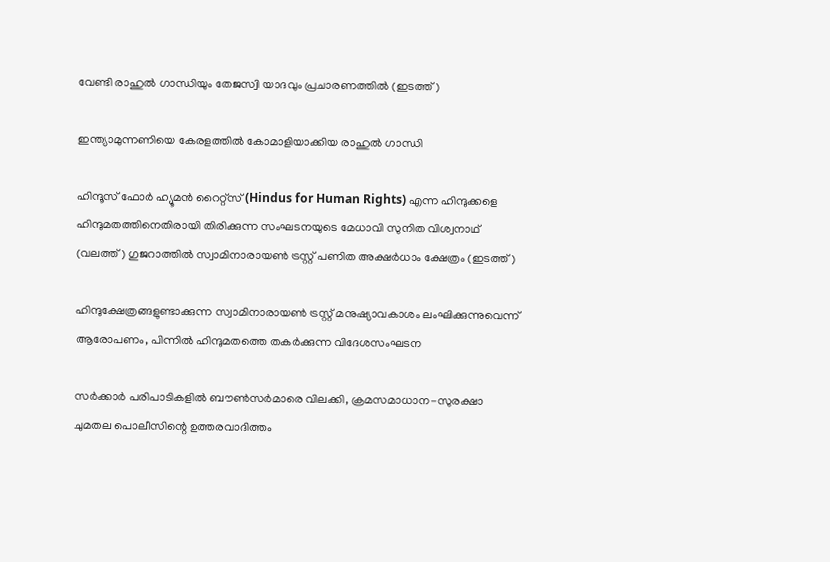വേണ്ടി രാഹുല്‍ ഗാന്ധിയും തേജസ്വി യാദവും പ്രചാരണത്തില്‍ (ഇടത്ത്)

ഇന്ത്യാമുന്നണിയെ കേരളത്തില്‍ കോമാളിയാക്കിയ രാഹുല്‍ ഗാന്ധി

ഹിന്ദൂസ് ഫോര്‍ ഹ്യൂമന്‍ റൈറ്റ്സ് (Hindus for Human Rights) എന്ന ഹിന്ദുക്കളെ ഹിന്ദുമതത്തിനെതിരായി തിരിക്കുന്ന സംഘടനയുടെ മേധാവി സുനിത വിശ്വനാഥ് (വലത്ത്) ഗുജറാത്തില്‍ സ്വാമിനാരായണ്‍ ട്രസ്റ്റ് പണിത അക്ഷര്‍ധാം ക്ഷേത്രം (ഇടത്ത്)

ഹിന്ദുക്ഷേത്രങ്ങളുണ്ടാക്കുന്ന സ്വാമിനാരായണ്‍ ട്രസ്റ്റ് മനുഷ്യാവകാശം ലംഘിക്കുന്നുവെന്ന് ആരോപണം, പിന്നില്‍ ഹിന്ദുമതത്തെ തകര്‍ക്കുന്ന വിദേശസംഘടന

സര്‍ക്കാര്‍ പരിപാടികളില്‍ ബൗണ്‍സര്‍മാരെ വിലക്കി, ക്രമസമാധാന-സുരക്ഷാ ചുമതല പൊലീസിന്റെ ഉത്തരവാദിത്തം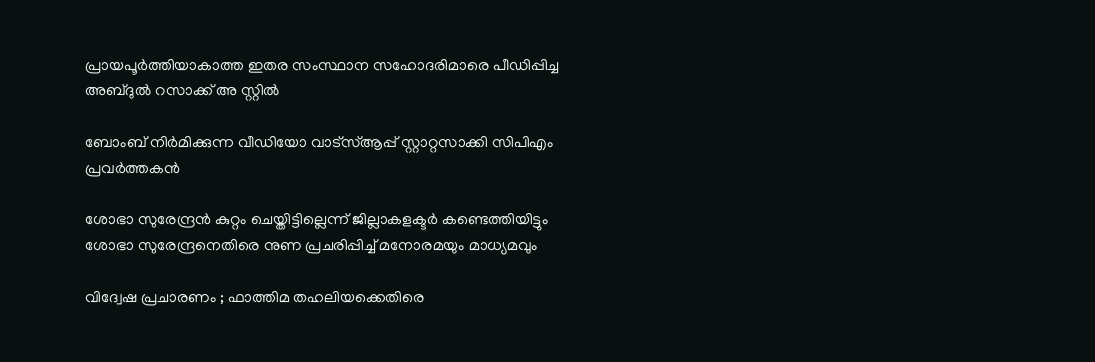പ്രായപൂര്‍ത്തിയാകാത്ത ഇതര സംസ്ഥാന സഹോദരിമാരെ പീഡിപ്പിച്ച അബ്ദുല്‍ റസാക്ക് അ സ്റ്റില്‍

ബോംബ് നിര്‍മിക്കുന്ന വീഡിയോ വാട്‌സ്ആപ്പ് സ്റ്റാറ്റസാക്കി സിപിഎം പ്രവര്‍ത്തകന്‍

ശോഭാ സുരേന്ദ്രന്‍ കുറ്റം ചെയ്തിട്ടില്ലെന്ന് ജില്ലാകളക്ടര്‍ കണ്ടെത്തിയിട്ടും ശോഭാ സുരേന്ദ്രനെതിരെ നുണ പ്രചരിപ്പിച്ച് മനോരമയും മാധ്യമവും

വിദ്വേഷ പ്രചാരണം ; ഫാത്തിമ തഹലിയക്കെതിരെ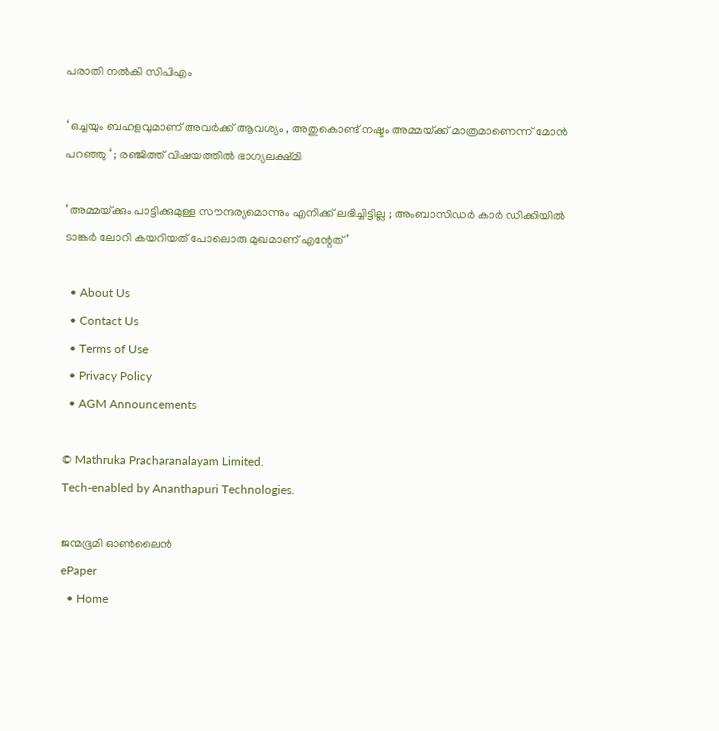പരാതി നല്‍കി സിപിഎം

‘ ഒച്ചയും ബഹളവുമാണ് അവർക്ക് ആവശ്യം , അതുകൊണ്ട് നഷ്ടം അമ്മയ്‌ക്ക് മാത്രമാണെന്ന് മോൻ പറഞ്ഞു ‘ ; രഞ്ജിത്ത് വിഷയത്തിൽ ഭാഗ്യലക്ഷ്മി

‘ അമ്മയ്‌ക്കും പാട്ടിക്കുമുള്ള സൗന്ദര്യമൊന്നും എനിക്ക് ലഭിച്ചിട്ടില്ല ; അംബാസിഡർ‌ കാർ ഡിക്കിയിൽ ടാങ്കർ ലോറി കയറിയത് പോലൊരു മുഖമാണ് എന്റേത്’

  • About Us
  • Contact Us
  • Terms of Use
  • Privacy Policy
  • AGM Announcements

© Mathruka Pracharanalayam Limited.
Tech-enabled by Ananthapuri Technologies.

ജന്മഭൂമി ഓണ്‍ലൈന്‍
ePaper
  • Home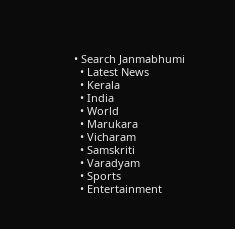• Search Janmabhumi
  • Latest News
  • Kerala
  • India
  • World
  • Marukara
  • Vicharam
  • Samskriti
  • Varadyam
  • Sports
  • Entertainment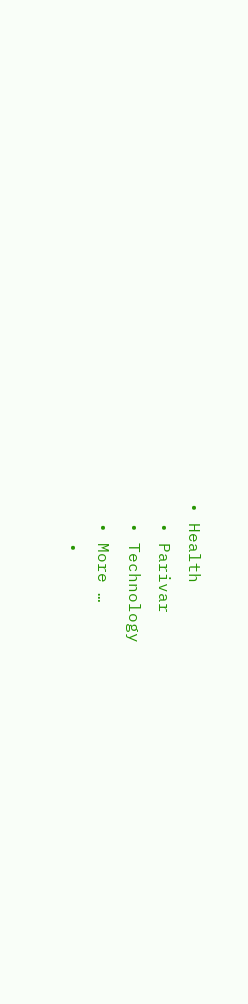• Health
  • Parivar
  • Technology
  • More …
    •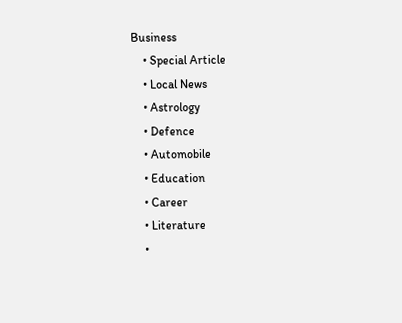Business
    • Special Article
    • Local News
    • Astrology
    • Defence
    • Automobile
    • Education
    • Career
    • Literature
    •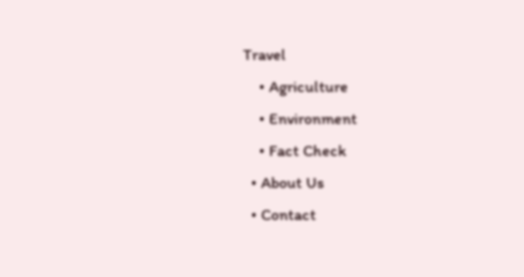Travel
    • Agriculture
    • Environment
    • Fact Check
  • About Us
  • Contact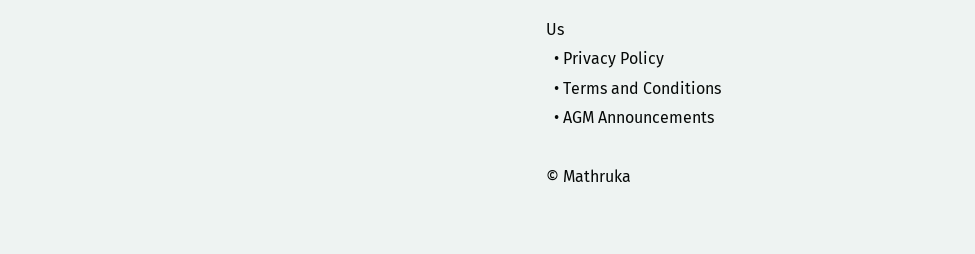Us
  • Privacy Policy
  • Terms and Conditions
  • AGM Announcements

© Mathruka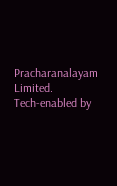Pracharanalayam Limited.
Tech-enabled by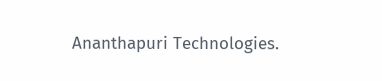Ananthapuri Technologies.